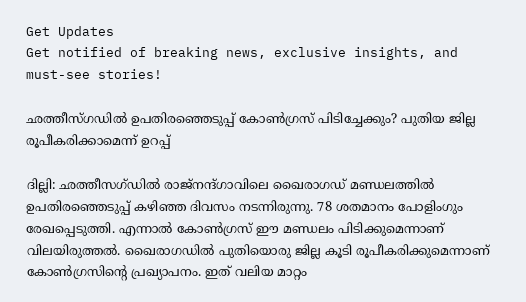Get Updates
Get notified of breaking news, exclusive insights, and must-see stories!

ഛത്തീസ്ഗഡില്‍ ഉപതിരഞ്ഞെടുപ്പ് കോണ്‍ഗ്രസ് പിടിച്ചേക്കും? പുതിയ ജില്ല രൂപീകരിക്കാമെന്ന് ഉറപ്പ്

ദില്ലി: ഛത്തീസഗ്ഡില്‍ രാജ്‌നന്ദ്ഗാവിലെ ഖൈരാഗഡ് മണ്ഡലത്തില്‍ ഉപതിരഞ്ഞെടുപ്പ് കഴിഞ്ഞ ദിവസം നടന്നിരുന്നു. 78 ശതമാനം പോളിംഗും രേഖപ്പെടുത്തി. എന്നാല്‍ കോണ്‍ഗ്രസ് ഈ മണ്ഡലം പിടിക്കുമെന്നാണ് വിലയിരുത്തല്‍. ഖൈരാഗഡില്‍ പുതിയൊരു ജില്ല കൂടി രൂപീകരിക്കുമെന്നാണ് കോണ്‍ഗ്രസിന്റെ പ്രഖ്യാപനം. ഇത് വലിയ മാറ്റം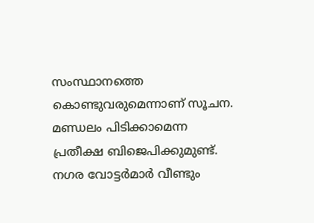സംസ്ഥാനത്തെ കൊണ്ടുവരുമെന്നാണ് സൂചന. മണ്ഡലം പിടിക്കാമെന്ന പ്രതീക്ഷ ബിജെപിക്കുമുണ്ട്. നഗര വോട്ടര്‍മാര്‍ വീണ്ടും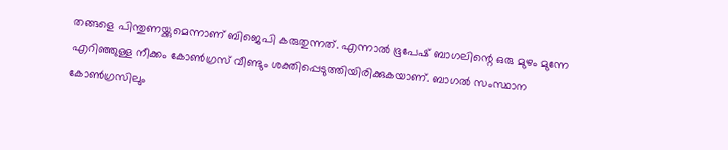തങ്ങളെ പിന്തുണയ്ക്കുമെന്നാണ് ബിജെപി കരുതുന്നത്. എന്നാല്‍ ഭൂപേഷ് ബാഗലിന്റെ ഒരു മുഴം മുന്നേ എറിഞ്ഞുള്ള നീക്കം കോണ്‍ഗ്രസ് വീണ്ടും ശക്തിപ്പെടുത്തിയിരിക്കുകയാണ്. ബാഗല്‍ സംസ്ഥാന കോണ്‍ഗ്രസിലും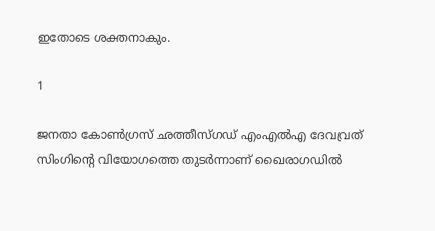ഇതോടെ ശക്തനാകും.

1

ജനതാ കോണ്‍ഗ്രസ് ഛത്തീസ്ഗഡ് എംഎല്‍എ ദേവവ്രത് സിംഗിന്റെ വിയോഗത്തെ തുടര്‍ന്നാണ് ഖൈരാഗഡില്‍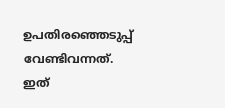ഉപതിരഞ്ഞെടുപ്പ് വേണ്ടിവന്നത്. ഇത്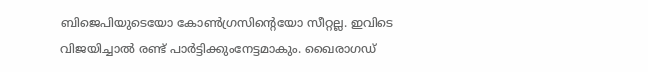ബിജെപിയുടെയോ കോണ്‍ഗ്രസിന്റെയോ സീറ്റല്ല. ഇവിടെ വിജയിച്ചാല്‍ രണ്ട് പാര്‍ട്ടിക്കുംനേട്ടമാകും. ഖൈരാഗഡ്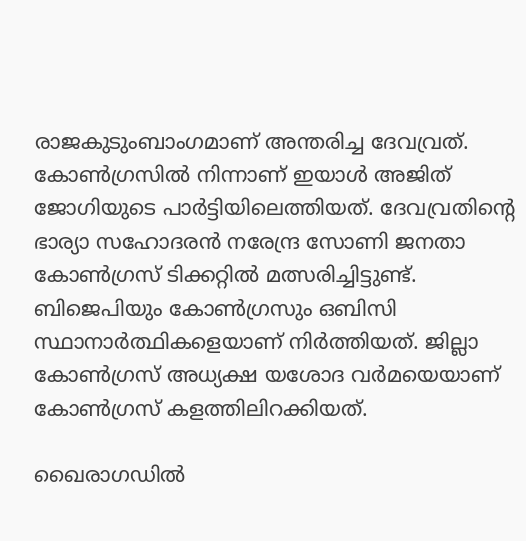രാജകുടുംബാംഗമാണ് അന്തരിച്ച ദേവവ്രത്. കോണ്‍ഗ്രസില്‍ നിന്നാണ് ഇയാള്‍ അജിത് ജോഗിയുടെ പാര്‍ട്ടിയിലെത്തിയത്. ദേവവ്രതിന്റെ ഭാര്യാ സഹോദരന്‍ നരേന്ദ്ര സോണി ജനതാ കോണ്‍ഗ്രസ് ടിക്കറ്റില്‍ മത്സരിച്ചിട്ടുണ്ട്. ബിജെപിയും കോണ്‍ഗ്രസും ഒബിസി സ്ഥാനാര്‍ത്ഥികളെയാണ് നിര്‍ത്തിയത്. ജില്ലാ കോണ്‍ഗ്രസ് അധ്യക്ഷ യശോദ വര്‍മയെയാണ് കോണ്‍ഗ്രസ് കളത്തിലിറക്കിയത്.

ഖൈരാഗഡില്‍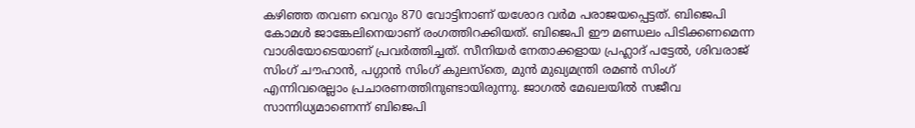കഴിഞ്ഞ തവണ വെറും 870 വോട്ടിനാണ് യശോദ വര്‍മ പരാജയപ്പെട്ടത്. ബിജെപി കോമള്‍ ജാങ്കേലിനെയാണ് രംഗത്തിറക്കിയത്. ബിജെപി ഈ മണ്ഡലം പിടിക്കണമെന്ന വാശിയോടെയാണ് പ്രവര്‍ത്തിച്ചത്. സീനിയര്‍ നേതാക്കളായ പ്രഹ്ലാദ് പട്ടേല്‍, ശിവരാജ് സിംഗ് ചൗഹാന്‍, പഗ്ഗാന്‍ സിംഗ് കുലസ്‌തെ, മുന്‍ മുഖ്യമന്ത്രി രമണ്‍ സിംഗ് എന്നിവരെല്ലാം പ്രചാരണത്തിനുണ്ടായിരുന്നു. ജാഗല്‍ മേഖലയില്‍ സജീവ സാന്നിധ്യമാണെന്ന് ബിജെപി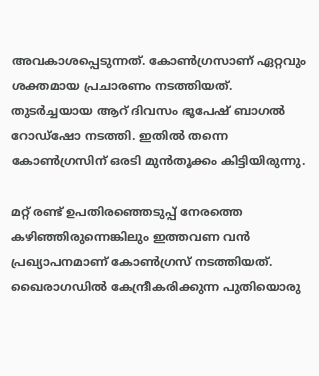അവകാശപ്പെടുന്നത്. കോണ്‍ഗ്രസാണ് ഏറ്റവും ശക്തമായ പ്രചാരണം നടത്തിയത്. തുടര്‍ച്ചയായ ആറ് ദിവസം ഭൂപേഷ് ബാഗല്‍ റോഡ്‌ഷോ നടത്തി. ഇതില്‍ തന്നെ കോണ്‍ഗ്രസിന് ഒരടി മുന്‍തൂക്കം കിട്ടിയിരുന്നു.

മറ്റ് രണ്ട് ഉപതിരഞ്ഞെടുപ്പ് നേരത്തെ കഴിഞ്ഞിരുന്നെങ്കിലും ഇത്തവണ വന്‍ പ്രഖ്യാപനമാണ് കോണ്‍ഗ്രസ് നടത്തിയത്. ഖൈരാഗഡില്‍ കേന്ദ്രീകരിക്കുന്ന പുതിയൊരു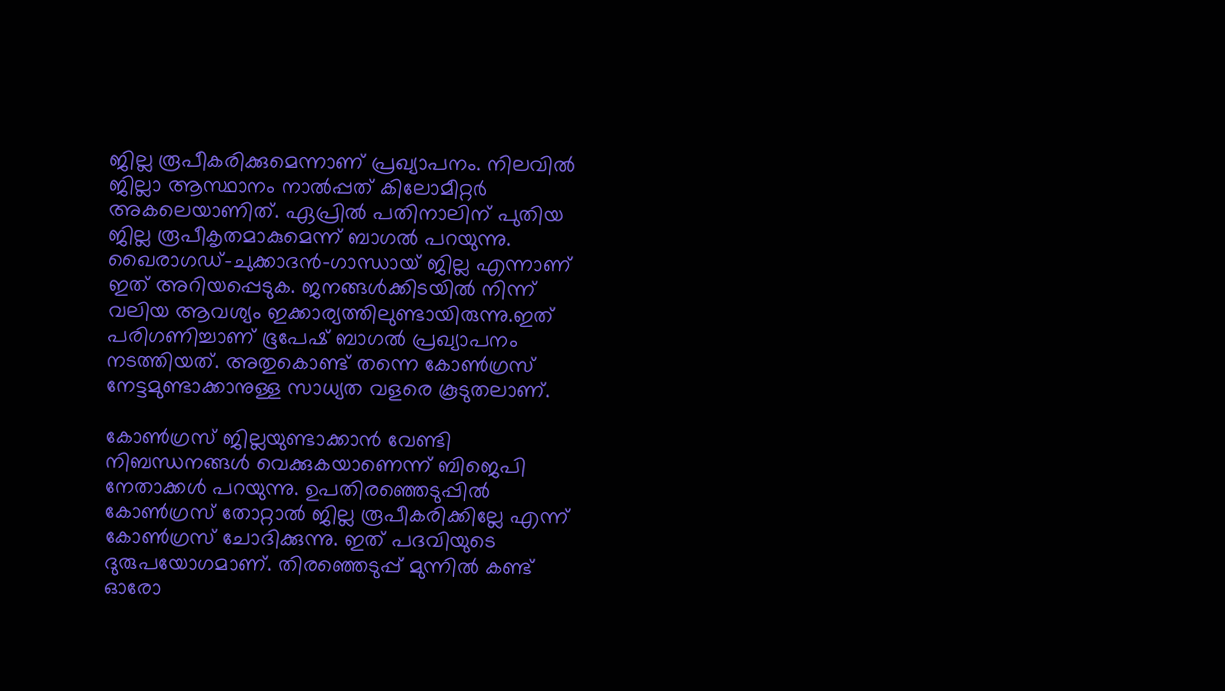ജില്ല രൂപീകരിക്കുമെന്നാണ് പ്രഖ്യാപനം. നിലവില്‍ ജില്ലാ ആസ്ഥാനം നാല്‍പ്പത് കിലോമീറ്റര്‍ അകലെയാണിത്. ഏപ്രില്‍ പതിനാലിന് പുതിയ ജില്ല രൂപീകൃതമാകുമെന്ന് ബാഗല്‍ പറയുന്നു. ഖൈരാഗഡ്-ചുക്കാദന്‍-ഗാന്ധായ് ജില്ല എന്നാണ് ഇത് അറിയപ്പെടുക. ജനങ്ങള്‍ക്കിടയില്‍ നിന്ന് വലിയ ആവശ്യം ഇക്കാര്യത്തിലുണ്ടായിരുന്നു.ഇത് പരിഗണിച്ചാണ് ഭൂപേഷ് ബാഗല്‍ പ്രഖ്യാപനം നടത്തിയത്. അതുകൊണ്ട് തന്നെ കോണ്‍ഗ്രസ് നേട്ടമുണ്ടാക്കാനുള്ള സാധ്യത വളരെ കൂടുതലാണ്.

കോണ്‍ഗ്രസ് ജില്ലയുണ്ടാക്കാന്‍ വേണ്ടി നിബന്ധനങ്ങള്‍ വെക്കുകയാണെന്ന് ബിജെപി നേതാക്കള്‍ പറയുന്നു. ഉപതിരഞ്ഞെടുപ്പില്‍ കോണ്‍ഗ്രസ് തോറ്റാല്‍ ജില്ല രൂപീകരിക്കില്ലേ എന്ന് കോണ്‍ഗ്രസ് ചോദിക്കുന്നു. ഇത് പദവിയുടെ ദുരുപയോഗമാണ്. തിരഞ്ഞെടുപ്പ് മുന്നില്‍ കണ്ട് ഓരോ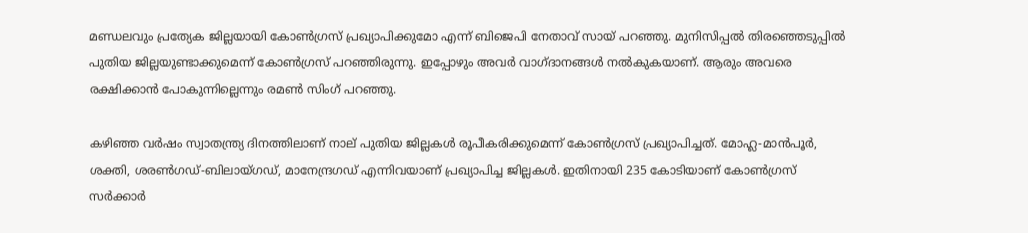മണ്ഡലവും പ്രത്യേക ജില്ലയായി കോണ്‍ഗ്രസ് പ്രഖ്യാപിക്കുമോ എന്ന് ബിജെപി നേതാവ് സായ് പറഞ്ഞു. മുനിസിപ്പല്‍ തിരഞ്ഞെടുപ്പില്‍ പുതിയ ജില്ലയുണ്ടാക്കുമെന്ന് കോണ്‍ഗ്രസ് പറഞ്ഞിരുന്നു. ഇപ്പോഴും അവര്‍ വാഗ്ദാനങ്ങള്‍ നല്‍കുകയാണ്. ആരും അവരെ രക്ഷിക്കാന്‍ പോകുന്നില്ലെന്നും രമണ്‍ സിംഗ് പറഞ്ഞു.

കഴിഞ്ഞ വര്‍ഷം സ്വാതന്ത്ര്യ ദിനത്തിലാണ് നാല് പുതിയ ജില്ലകള്‍ രൂപീകരിക്കുമെന്ന് കോണ്‍ഗ്രസ് പ്രഖ്യാപിച്ചത്. മോഹ്ല-മാന്‍പൂര്‍, ശക്തി, ശരണ്‍ഗഡ്-ബിലായ്ഗഡ്, മാനേന്ദ്രഗഡ് എന്നിവയാണ് പ്രഖ്യാപിച്ച ജില്ലകള്‍. ഇതിനായി 235 കോടിയാണ് കോണ്‍ഗ്രസ് സര്‍ക്കാര്‍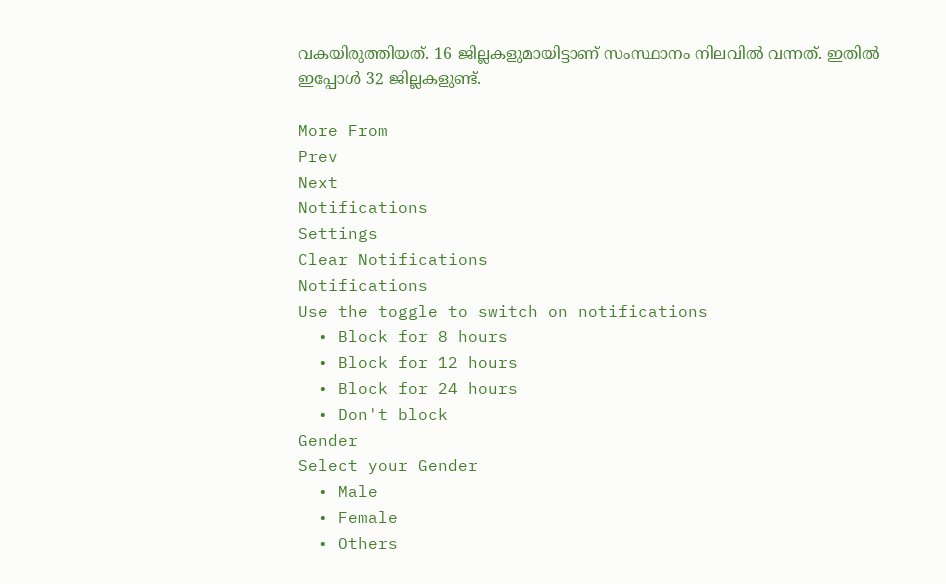വകയിരുത്തിയത്. 16 ജില്ലകളുമായിട്ടാണ് സംസ്ഥാനം നിലവില്‍ വന്നത്. ഇതില്‍ ഇപ്പോള്‍ 32 ജില്ലകളുണ്ട്.

More From
Prev
Next
Notifications
Settings
Clear Notifications
Notifications
Use the toggle to switch on notifications
  • Block for 8 hours
  • Block for 12 hours
  • Block for 24 hours
  • Don't block
Gender
Select your Gender
  • Male
  • Female
  • Others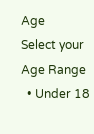Age
Select your Age Range
  • Under 18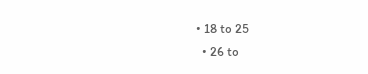• 18 to 25
  • 26 to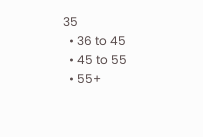35
  • 36 to 45
  • 45 to 55
  • 55+